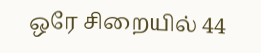ஒரே சிறையில் 44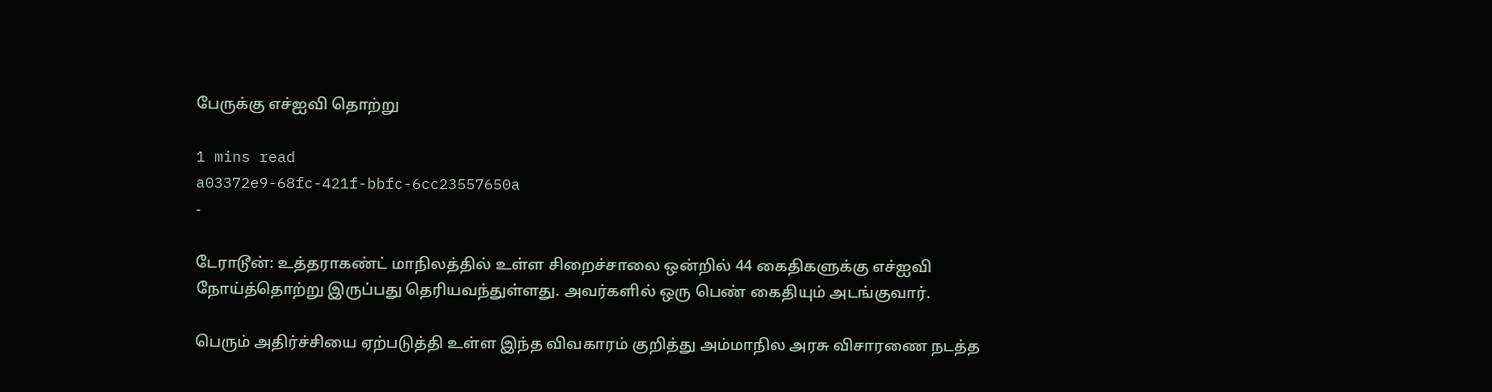பேருக்கு எச்ஐவி தொற்று

1 mins read
a03372e9-68fc-421f-bbfc-6cc23557650a
-

டேராடூன்: உத்தராகண்ட் மாநிலத்தில் உள்ள சிறைச்சாலை ஒன்றில் 44 கைதிகளுக்கு எச்ஐவி நோய்த்தொற்று இருப்பது தெரியவந்துள்ளது. அவர்களில் ஒரு பெண் கைதியும் அடங்குவார்.

பெரும் அதிர்ச்சியை ஏற்படுத்தி உள்ள இந்த விவகாரம் குறித்து அம்மாநில அரசு விசாரணை நடத்த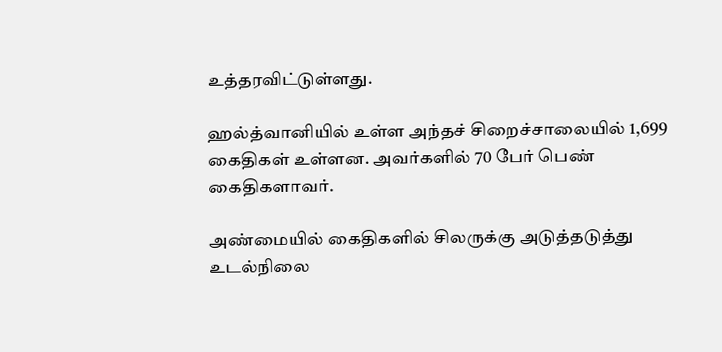உத்தரவிட்டுள்ளது.

ஹல்த்வானியில் உள்ள அந்தச் சிறைச்சாலையில் 1,699 கைதிகள் உள்ளன. அவர்களில் 70 பேர் பெண் கைதிகளாவர்.

அண்மையில் கைதிகளில் சிலருக்கு அடுத்தடுத்து உடல்நிலை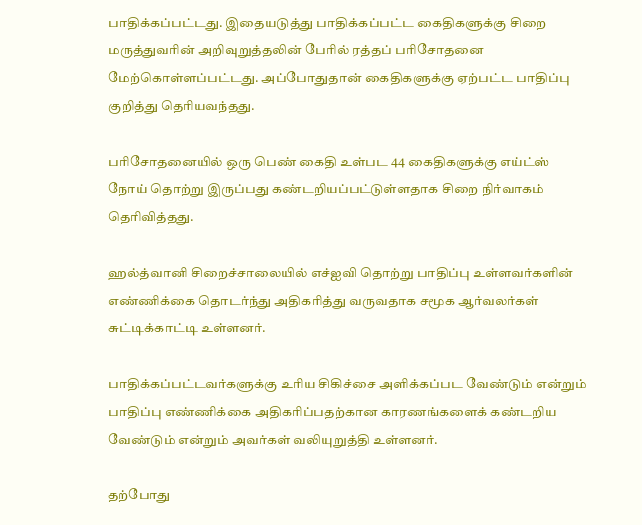பாதிக்கப்பட்டது. இதையடுத்து பாதிக்கப்பட்ட கைதிகளுக்கு சிறை மருத்துவரின் அறிவுறுத்தலின் பேரில் ரத்தப் பரிசோதனை மேற்கொள்ளப்பட்டது. அப்போதுதான் கைதிகளுக்கு ஏற்பட்ட பாதிப்பு குறித்து தெரியவந்தது.

பரிசோதனையில் ஒரு பெண் கைதி உள்பட 44 கைதிகளுக்கு எய்ட்ஸ் நோய் தொற்று இருப்பது கண்டறியப்பட்டுள்ளதாக சிறை நிர்வாகம் தெரிவித்தது.

ஹல்த்வானி சிறைச்சாலையில் எச்ஐவி தொற்று பாதிப்பு உள்ளவர்களின் எண்ணிக்கை தொடர்ந்து அதிகரித்து வருவதாக சமூக ஆர்வலர்கள் சுட்டிக்காட்டி உள்ளனர்.

பாதிக்கப்பட்டவர்களுக்கு உரிய சிகிச்சை அளிக்கப்பட வேண்டும் என்றும் பாதிப்பு எண்ணிக்கை அதிகரிப்பதற்கான காரணங்களைக் கண்டறிய வேண்டும் என்றும் அவர்கள் வலியுறுத்தி உள்ளனர்.

தற்போது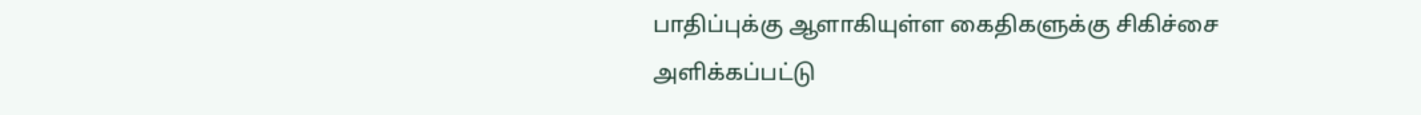பாதிப்புக்கு ஆளாகியுள்ள கைதிகளுக்கு சிகிச்சை அளிக்கப்பட்டு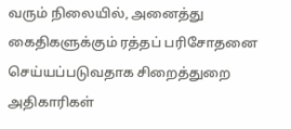வரும் நிலையில், அனைத்து கைதிகளுக்கும் ரத்தப் பரிசோதனை செய்யப்படுவதாக சிறைத்துறை அதிகாரிகள்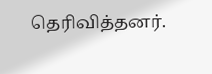தெரிவித்தனர்.